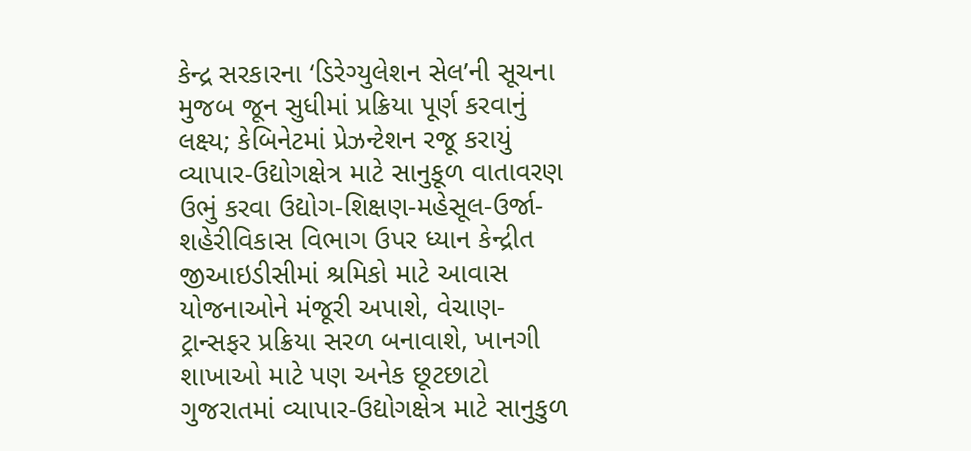કેન્દ્ર સરકારના ‘ડિરેગ્યુલેશન સેલ’ની સૂચના મુજબ જૂન સુધીમાં પ્રક્રિયા પૂર્ણ કરવાનું લક્ષ્ય; કેબિનેટમાં પ્રેઝન્ટેશન રજૂ કરાયું
વ્યાપાર-ઉદ્યોગક્ષેત્ર માટે સાનુકૂળ વાતાવરણ ઉભું કરવા ઉદ્યોગ-શિક્ષણ-મહેસૂલ-ઉર્જા- શહેરીવિકાસ વિભાગ ઉપર ધ્યાન કેન્દ્રીત
જીઆઇડીસીમાં શ્રમિકો માટે આવાસ યોજનાઓને મંજૂરી અપાશે, વેચાણ- ટ્રાન્સફર પ્રક્રિયા સરળ બનાવાશે, ખાનગી શાખાઓ માટે પણ અનેક છૂટછાટો
ગુજરાતમાં વ્યાપાર-ઉદ્યોગક્ષેત્ર માટે સાનુકુળ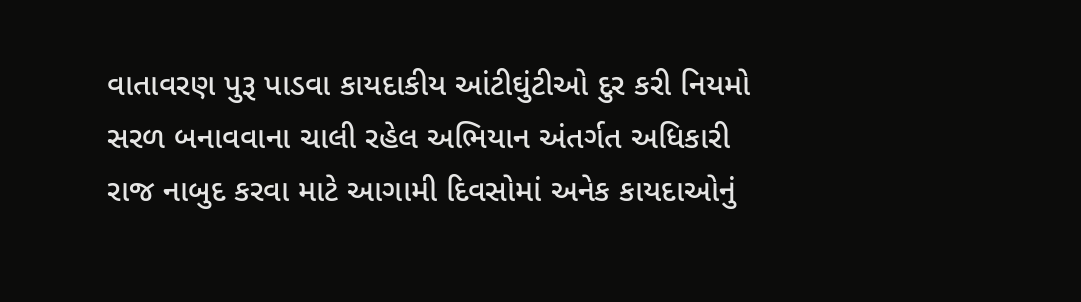વાતાવરણ પુરૂ પાડવા કાયદાકીય આંટીઘુંટીઓ દુર કરી નિયમો સરળ બનાવવાના ચાલી રહેલ અભિયાન અંતર્ગત અધિકારી રાજ નાબુદ કરવા માટે આગામી દિવસોમાં અનેક કાયદાઓનું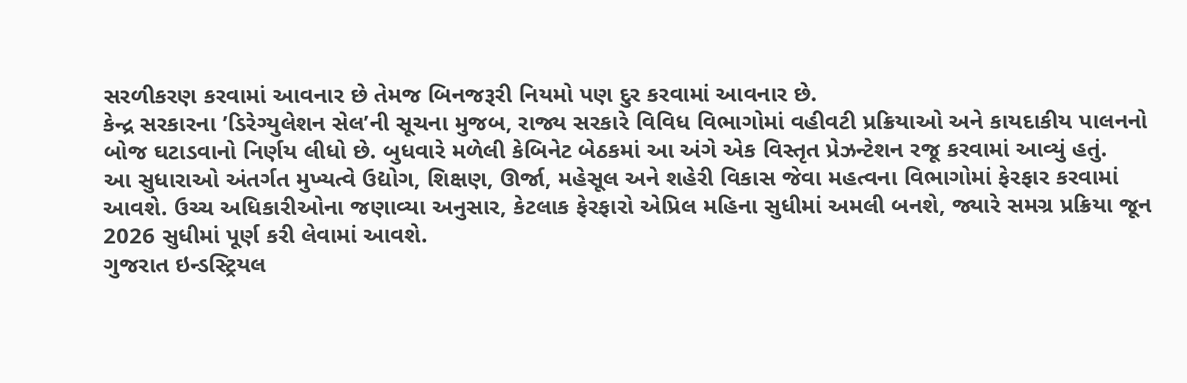સરળીકરણ કરવામાં આવનાર છે તેમજ બિનજરૂરી નિયમો પણ દુર કરવામાં આવનાર છે.
કેન્દ્ર સરકારના ’ડિરેગ્યુલેશન સેલ’ની સૂચના મુજબ, રાજ્ય સરકારે વિવિધ વિભાગોમાં વહીવટી પ્રક્રિયાઓ અને કાયદાકીય પાલનનો બોજ ઘટાડવાનો નિર્ણય લીધો છે. બુધવારે મળેલી કેબિનેટ બેઠકમાં આ અંગે એક વિસ્તૃત પ્રેઝન્ટેશન રજૂ કરવામાં આવ્યું હતું.
આ સુધારાઓ અંતર્ગત મુખ્યત્વે ઉદ્યોગ, શિક્ષણ, ઊર્જા, મહેસૂલ અને શહેરી વિકાસ જેવા મહત્વના વિભાગોમાં ફેરફાર કરવામાં આવશે. ઉચ્ચ અધિકારીઓના જણાવ્યા અનુસાર, કેટલાક ફેરફારો એપ્રિલ મહિના સુધીમાં અમલી બનશે, જ્યારે સમગ્ર પ્રક્રિયા જૂન 2026 સુધીમાં પૂર્ણ કરી લેવામાં આવશે.
ગુજરાત ઇન્ડસ્ટ્રિયલ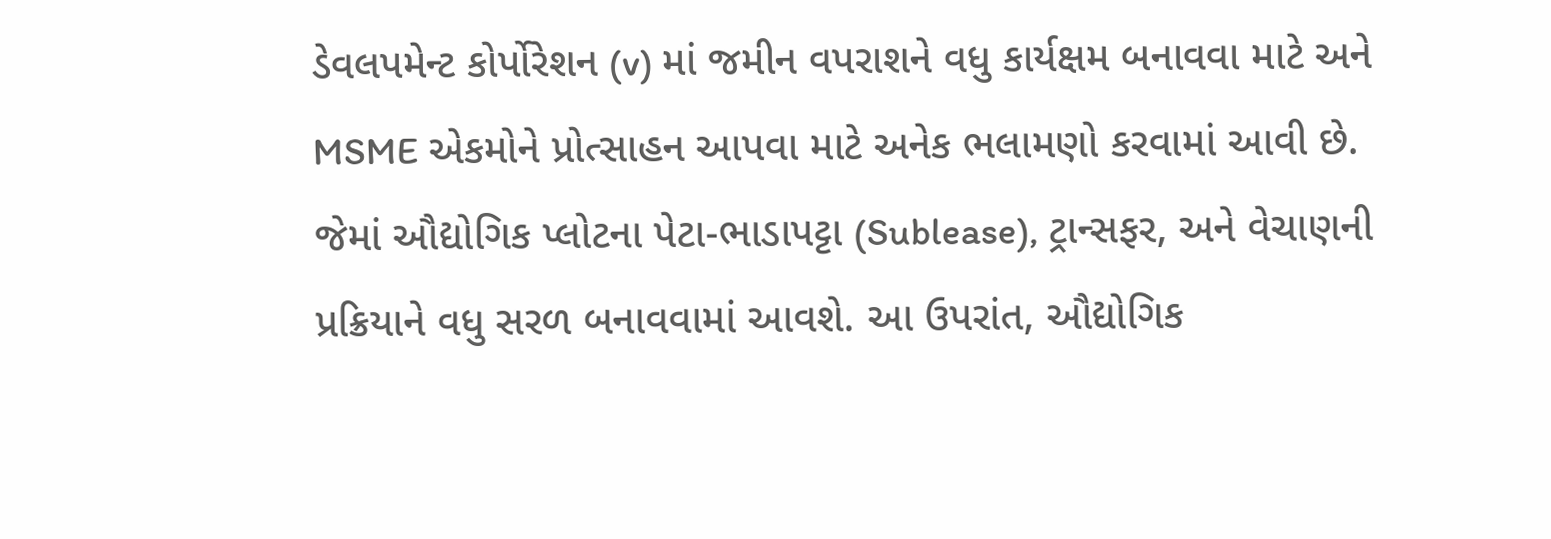ડેવલપમેન્ટ કોર્પોરેશન (v) માં જમીન વપરાશને વધુ કાર્યક્ષમ બનાવવા માટે અને MSME એકમોને પ્રોત્સાહન આપવા માટે અનેક ભલામણો કરવામાં આવી છે. જેમાં ઔદ્યોગિક પ્લોટના પેટા-ભાડાપટ્ટા (Sublease), ટ્રાન્સફર, અને વેચાણની પ્રક્રિયાને વધુ સરળ બનાવવામાં આવશે. આ ઉપરાંત, ઔદ્યોગિક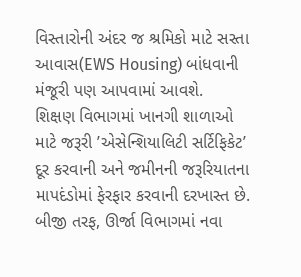વિસ્તારોની અંદર જ શ્રમિકો માટે સસ્તા આવાસ(EWS Housing) બાંધવાની મંજૂરી પણ આપવામાં આવશે.
શિક્ષણ વિભાગમાં ખાનગી શાળાઓ માટે જરૂરી ’એસેન્શિયાલિટી સર્ટિફિકેટ’ દૂર કરવાની અને જમીનની જરૂરિયાતના માપદંડોમાં ફેરફાર કરવાની દરખાસ્ત છે. બીજી તરફ, ઊર્જા વિભાગમાં નવા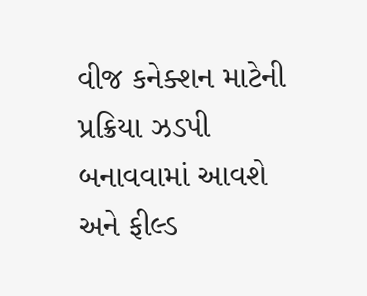વીજ કનેક્શન માટેની પ્રક્રિયા ઝડપી બનાવવામાં આવશે અને ફીલ્ડ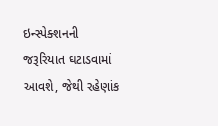ઇન્સ્પેક્શનની જરૂરિયાત ઘટાડવામાં આવશે, જેથી રહેણાંક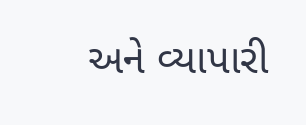અને વ્યાપારી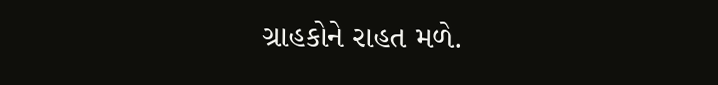ગ્રાહકોને રાહત મળે.